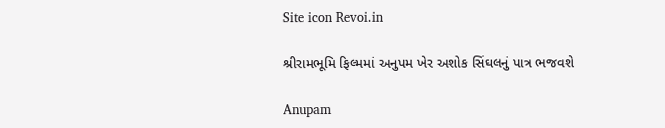Site icon Revoi.in

શ્રીરામભૂમિ ફિલ્મમાં અનુપમ ખેર અશોક સિંઘલનું પાત્ર ભજવશે

Anupam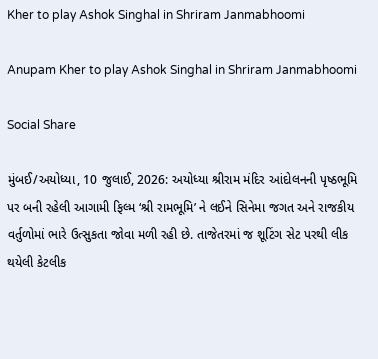Kher to play Ashok Singhal in Shriram Janmabhoomi

Anupam Kher to play Ashok Singhal in Shriram Janmabhoomi

Social Share

મુંબઈ/અયોધ્યા, 10 જુલાઈ, 2026: અયોધ્યા શ્રીરામ મંદિર આંદોલનની પૃષ્ઠભૂમિ પર બની રહેલી આગામી ફિલ્મ ‘શ્રી રામભૂમિ’ ને લઈને સિનેમા જગત અને રાજકીય વર્તુળોમાં ભારે ઉત્સુકતા જોવા મળી રહી છે. તાજેતરમાં જ શૂટિંગ સેટ પરથી લીક થયેલી કેટલીક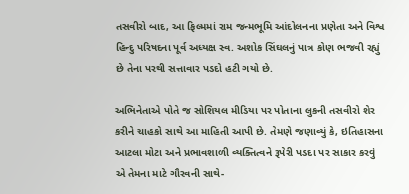તસવીરો બાદ, આ ફિલ્મમાં રામ જન્મભૂમિ આંદોલનના પ્રણેતા અને વિશ્વ હિન્દુ પરિષદના પૂર્વ અધ્યક્ષ સ્વ. અશોક સિંઘલનું પાત્ર કોણ ભજવી રહ્યું છે તેના પરથી સત્તાવાર પડદો હટી ગયો છે.

અભિનેતાએ પોતે જ સોશિયલ મીડિયા પર પોતાના લુકની તસવીરો શેર કરીને ચાહકો સાથે આ માહિતી આપી છે. તેમણે જણાવ્યું કે, ઇતિહાસના આટલા મોટા અને પ્રભાવશાળી વ્યક્તિત્વને રૂપેરી પડદા પર સાકાર કરવું એ તેમના માટે ગૌરવની સાથે-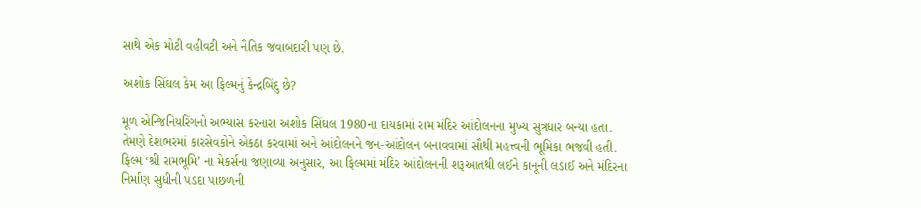સાથે એક મોટી વહીવટી અને નૈતિક જવાબદારી પણ છે.

અશોક સિંઘલ કેમ આ ફિલ્મનું કેન્દ્રબિંદુ છે?

મૂળ એન્જિનિયરિંગનો અભ્યાસ કરનારા અશોક સિંઘલ 1980ના દાયકામાં રામ મંદિર આંદોલનના મુખ્ય સુત્રધાર બન્યા હતા. તેમણે દેશભરમાં કારસેવકોને એકઠા કરવામાં અને આંદોલનને જન-આંદોલન બનાવવામાં સૌથી મહત્ત્વની ભૂમિકા ભજવી હતી. ફિલ્મ ‘શ્રી રામભૂમિ’ ના મેકર્સના જણાવ્યા અનુસાર, આ ફિલ્મમાં મંદિર આંદોલનની શરૂઆતથી લઈને કાનૂની લડાઈ અને મંદિરના નિર્માણ સુધીની પડદા પાછળની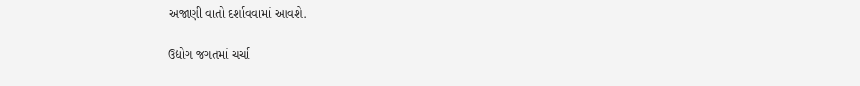અજાણી વાતો દર્શાવવામાં આવશે.

ઉદ્યોગ જગતમાં ચર્ચા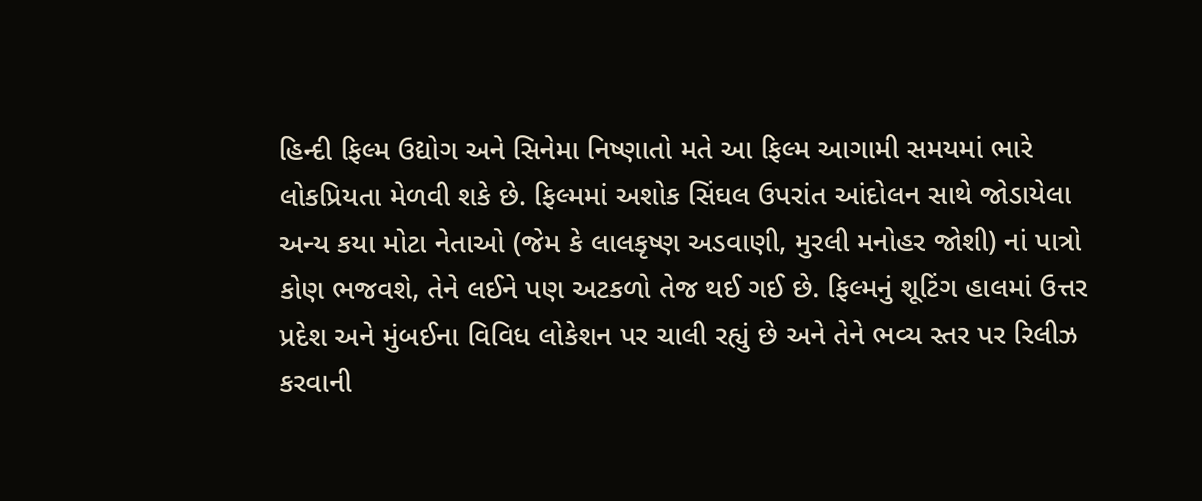હિન્દી ફિલ્મ ઉદ્યોગ અને સિનેમા નિષ્ણાતો મતે આ ફિલ્મ આગામી સમયમાં ભારે લોકપ્રિયતા મેળવી શકે છે. ફિલ્મમાં અશોક સિંઘલ ઉપરાંત આંદોલન સાથે જોડાયેલા અન્ય કયા મોટા નેતાઓ (જેમ કે લાલકૃષ્ણ અડવાણી, મુરલી મનોહર જોશી) નાં પાત્રો કોણ ભજવશે, તેને લઈને પણ અટકળો તેજ થઈ ગઈ છે. ફિલ્મનું શૂટિંગ હાલમાં ઉત્તર પ્રદેશ અને મુંબઈના વિવિધ લોકેશન પર ચાલી રહ્યું છે અને તેને ભવ્ય સ્તર પર રિલીઝ કરવાની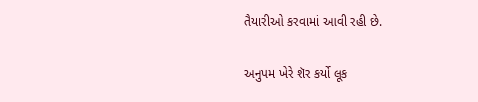તૈયારીઓ કરવામાં આવી રહી છે.

અનુપમ ખેરે શૅર કર્યો લૂક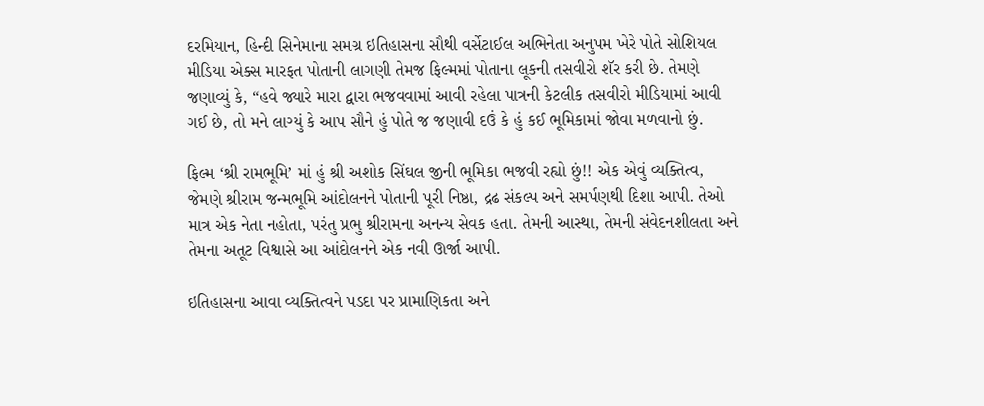દરમિયાન, હિન્દી સિનેમાના સમગ્ર ઇતિહાસના સૌથી વર્સેટાઈલ અભિનેતા અનુપમ ખેરે પોતે સોશિયલ મીડિયા એક્સ મારફત પોતાની લાગણી તેમજ ફિલ્મમાં પોતાના લૂકની તસવીરો શૅર કરી છે. તેમણે જણાવ્યું કે, “હવે જ્યારે મારા દ્વારા ભજવવામાં આવી રહેલા પાત્રની કેટલીક તસવીરો મીડિયામાં આવી ગઈ છે, તો મને લાગ્યું કે આપ સૌને હું પોતે જ જણાવી દઉં કે હું કઈ ભૂમિકામાં જોવા મળવાનો છું.

ફિલ્મ ‘શ્રી રામભૂમિ’ માં હું શ્રી અશોક સિંઘલ જીની ભૂમિકા ભજવી રહ્યો છું!! એક એવું વ્યક્તિત્વ, જેમણે શ્રીરામ જન્મભૂમિ આંદોલનને પોતાની પૂરી નિષ્ઠા, દ્રઢ સંકલ્પ અને સમર્પણથી દિશા આપી. તેઓ માત્ર એક નેતા નહોતા, પરંતુ પ્રભુ શ્રીરામના અનન્ય સેવક હતા. તેમની આસ્થા, તેમની સંવેદનશીલતા અને તેમના અતૂટ વિશ્વાસે આ આંદોલનને એક નવી ઊર્જા આપી.

ઇતિહાસના આવા વ્યક્તિત્વને પડદા પર પ્રામાણિકતા અને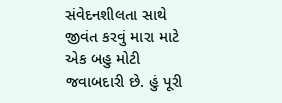સંવેદનશીલતા સાથે જીવંત કરવું મારા માટે એક બહુ મોટી જવાબદારી છે. હું પૂરી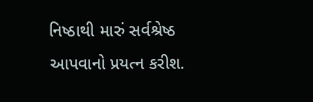નિષ્ઠાથી મારું સર્વશ્રેષ્ઠ આપવાનો પ્રયત્ન કરીશ.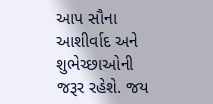આપ સૌના આશીર્વાદ અને શુભેચ્છાઓની જરૂર રહેશે. જય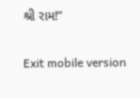શ્રી રામ!”

Exit mobile version